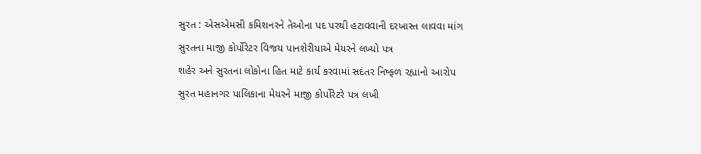સુરત : એસએમસી કમિશનરને તેઓના પદ પરથી હટાવવાની દરખાસ્ત લાવવા માંગ
સુરતના માજી કોર્પોરેટર વિજય પાનશેરીયાએ મેયરને લખ્યો પત્ર
શહેર અને સુરતના લોકોના હિત માટે કાર્ય કરવામાં સદંતર નિષ્ફળ રહ્યાનો આરોપ
સુરત મહાનગર પાલિકાના મેયરને માજી કોર્પોરેટરે પત્ર લખી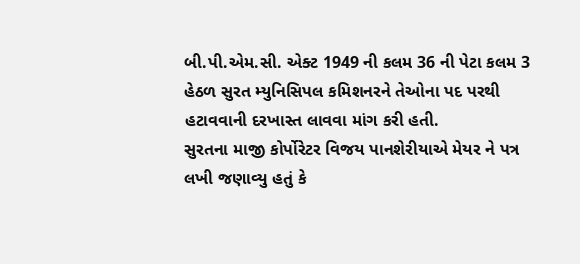બી.પી.એમ.સી. એક્ટ 1949 ની કલમ 36 ની પેટા કલમ 3 હેઠળ સુરત મ્યુનિસિપલ કમિશનરને તેઓના પદ પરથી હટાવવાની દરખાસ્ત લાવવા માંગ કરી હતી.
સુરતના માજી કોર્પોરેટર વિજય પાનશેરીયાએ મેયર ને પત્ર લખી જણાવ્યુ હતું કે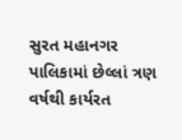સુરત મહાનગર પાલિકામાં છેલ્લાં ત્રણ વર્ષથી કાર્યરત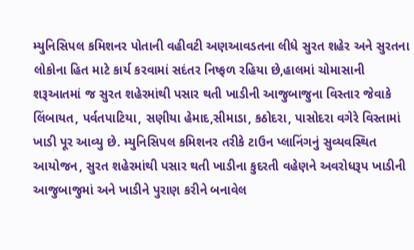મ્યુનિસિપલ કમિશનર પોતાની વહીવટી અણઆવડતના લીધે સુરત શહેર અને સુરતના લોકોના હિત માટે કાર્ય કરવામાં સદંતર નિષ્ફળ રહિયા છે,હાલમાં ચોમાસાની શરૂઆતમાં જ સુરત શહેરમાંથી પસાર થતી ખાડીની આજુબાજુના વિસ્તાર જેવાકે લિંબાયત, પર્વતપાટિયા, સણીયા હેમાદ,સીમાડા, કઠોદરા, પાસોદરા વગેરે વિસ્તામાં ખાડી પૂર આવ્યુ છે. મ્યુનિસિપલ કમિશનર તરીકે ટાઉન પ્લાનિંગનું સુવ્યવસ્થિત આયોજન, સુરત શહેરમાંથી પસાર થતી ખાડીના કુદરતી વહેણને અવરોધરૂપ ખાડીની આજુબાજુમાં અને ખાડીને પુરાણ કરીને બનાવેલ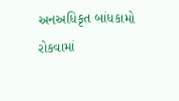અનઅધિકૃત બાંધકામો રોકવામાં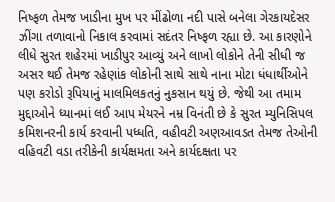નિષ્ફળ તેમજ ખાડીના મુખ પર મીંઢોળા નદી પાસે બનેલા ગેરકાયદેસર ઝીંગા તળાવાનો નિકાલ કરવામાં સદંતર નિષ્ફળ રહ્યા છે. આ કારણોને લીધે સુરત શહેરમાં ખાડીપુર આવ્યું અને લાખો લોકોને તેની સીધી જ અસર થઈ તેમજ રહેણાંક લોકોની સાથે સાથે નાના મોટા ધંધાર્થીઓને પણ કરોડો રૂપિયાનું માલમિલકતનું નુકસાન થયું છે. જેથી આ તમામ મુદ્દાઓને ધ્યાનમાં લઈ આપ મેયરને નમ્ર વિનંતી છે કે સુરત મ્યુનિસિપલ કમિશનરની કાર્ય કરવાની પધ્ધતિ, વહીવટી અણઆવડત તેમજ તેઓની વહિવટી વડા તરીકેની કાર્યક્ષમતા અને કાર્યદક્ષતા પર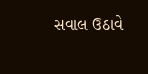સવાલ ઉઠાવે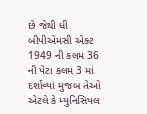છે જેથી ધી બીપીએમસી એક્ટ 1949 ની કલમ 36 ની પેટા કલમ 3 માં દર્શાવ્યાં મુજબ તેઓ એટલે કે મ્યુનિસિપલ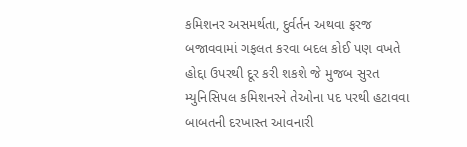કમિશનર અસમર્થતા, દુર્વર્તન અથવા ફરજ બજાવવામાં ગફલત કરવા બદલ કોઈ પણ વખતે હોદ્દા ઉપરથી દૂર કરી શકશે જે મુજબ સુરત મ્યુનિસિપલ કમિશનરને તેઓના પદ પરથી હટાવવા બાબતની દરખાસ્ત આવનારી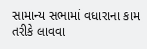સામાન્ય સભામાં વધારાના કામ તરીકે લાવવા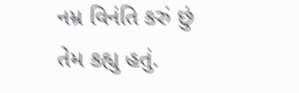નમ્ર વિનંતિ કરું છું તેમ કહ્યુ હતું.